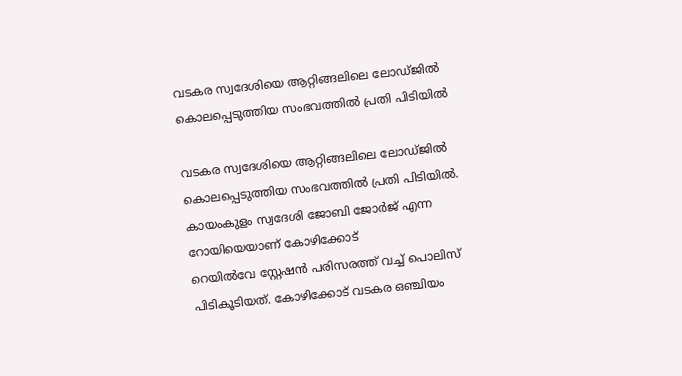വടകര സ്വദേശിയെ ആറ്റിങ്ങലിലെ ലോഡ്‌ജിൽ കൊലപ്പെടുത്തിയ സംഭവത്തിൽ പ്രതി പിടിയിൽ

വടകര സ്വദേശിയെ ആറ്റിങ്ങലിലെ ലോഡ്‌ജിൽ കൊലപ്പെടുത്തിയ സംഭവത്തിൽ പ്രതി പിടിയിൽ. കായംകുളം സ്വദേശി ജോബി ജോർജ് എന്ന റോയിയെയാണ് കോഴിക്കോട് റെയിൽവേ ‌സ്റ്റേഷൻ പരിസരത്ത് വച്ച് പൊലിസ് പിടികൂടിയത്. കോഴിക്കോട് വടകര ഒഞ്ചിയം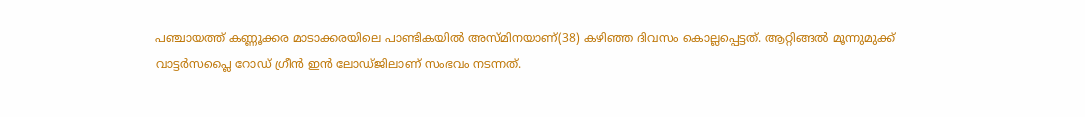പഞ്ചായത്ത് കണ്ണൂക്കര മാടാക്കരയിലെ പാണ്ടികയിൽ അസ്‌മിനയാണ്(38) കഴിഞ്ഞ ദിവസം കൊല്ലപ്പെട്ടത്. ആറ്റിങ്ങൽ മൂന്നുമുക്ക് വാട്ടർസപ്ലൈ റോഡ് ഗ്രീൻ ഇൻ ലോഡ്‌ജിലാണ് സംഭവം നടന്നത്.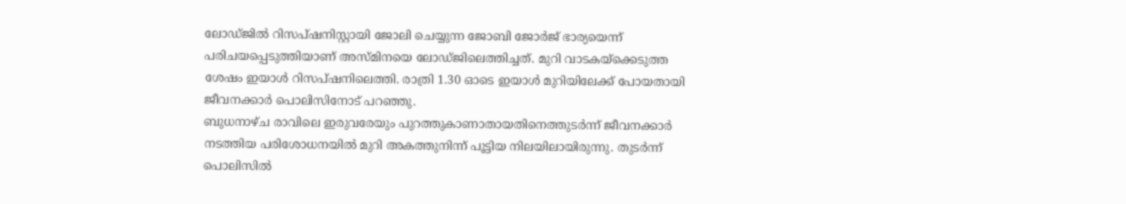ലോഡ്‌ജിൽ റിസപ്ഷനിസ്റ്റായി ജോലി ചെയ്യുന്ന ജോബി ജോർജ് ഭാര്യയെന്ന് പരിചയപ്പെടുത്തിയാണ് അസ്‌മിനയെ ലോഡ്‌ജിലെത്തിച്ചത്. മുറി വാടകയ്‌ക്കെടുത്ത ശേഷം ഇയാൾ റിസപ്ഷനിലെത്തി. രാത്രി 1.30 ഓടെ ഇയാൾ മുറിയിലേക്ക് പോയതായി ജീവനക്കാർ പൊലിസിനോട് പറഞ്ഞു.
ബുധനാഴ്ച രാവിലെ ഇരുവരേയും പുറത്തുകാണാതായതിനെത്തുടർന്ന് ജീവനക്കാർ നടത്തിയ പരിശോധനയിൽ മുറി അകത്തുനിന്ന് പൂട്ടിയ നിലയിലായിരുന്നു. തുടർന്ന് പൊലിസിൽ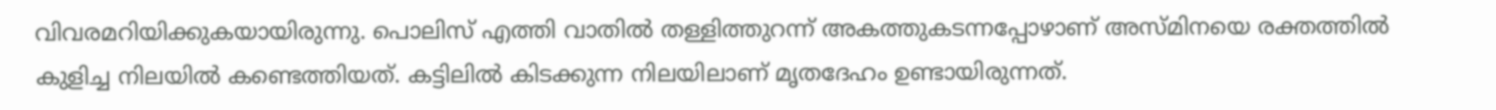വിവരമറിയിക്കുകയായിരുന്നു. പൊലിസ് എത്തി വാതിൽ തള്ളിത്തുറന്ന് അകത്തുകടന്നപ്പോഴാണ് അസ്‌മിനയെ രക്തത്തിൽ കുളിച്ച നിലയിൽ കണ്ടെത്തിയത്. കട്ടിലിൽ കിടക്കുന്ന നിലയിലാണ് മൃതദേഹം ഉണ്ടായിരുന്നത്.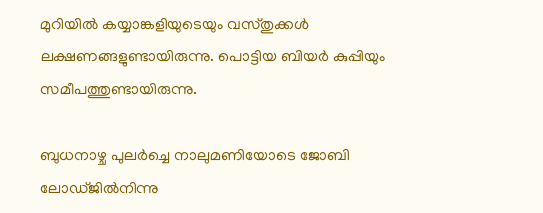മുറിയിൽ കയ്യാങ്കളിയുടെയും വസ്തുക്കൾ ലക്ഷണങ്ങളുണ്ടായിരുന്നു. പൊട്ടിയ ബിയർ കുപ്പിയും സമീപത്തുണ്ടായിരുന്നു.

ബുധനാഴ്ച പുലർച്ചെ നാലുമണിയോടെ ജോബി ലോഡ്‌ജിൽനിന്നു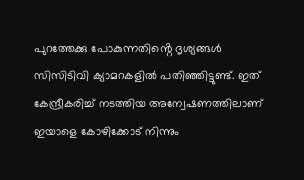പുറത്തേക്കു പോകുന്നതിൻ്റെ ദൃശ്യങ്ങൾ സിസിടിവി ക്യാമറകളിൽ പതിഞ്ഞിട്ടുണ്ട്. ഇത് കേന്ദ്രീകരിച്ച് നടത്തിയ അന്വേഷണത്തിലാണ് ഇയാളെ കോഴിക്കോട് നിന്നും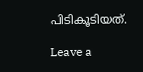പിടികൂടിയത്.

Leave a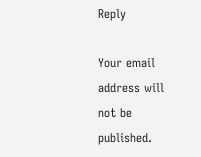Reply

Your email address will not be published.